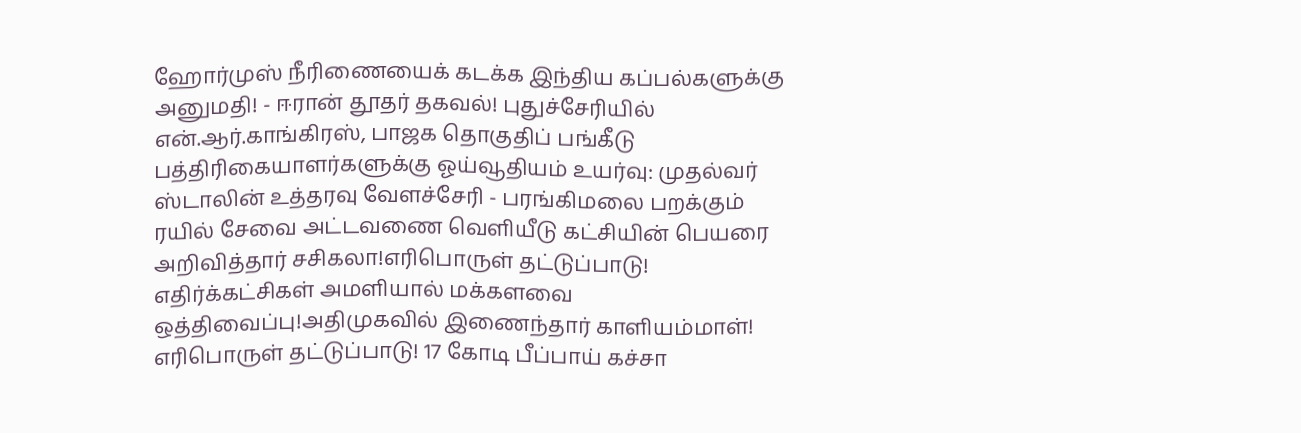ஹோர்முஸ் நீரிணையைக் கடக்க இந்திய கப்பல்களுக்கு அனுமதி! - ஈரான் தூதர் தகவல்! புதுச்சேரியில் என்.ஆர்.காங்கிரஸ், பாஜக தொகுதிப் பங்கீடு பத்திரிகையாளர்களுக்கு ஓய்வூதியம் உயர்வு: முதல்வர் ஸ்டாலின் உத்தரவு வேளச்சேரி - பரங்கிமலை பறக்கும் ரயில் சேவை அட்டவணை வெளியீடு கட்சியின் பெயரை அறிவித்தார் சசிகலா!எரிபொருள் தட்டுப்பாடு! எதிர்க்கட்சிகள் அமளியால் மக்களவை ஒத்திவைப்பு!அதிமுகவில் இணைந்தார் காளியம்மாள்! எரிபொருள் தட்டுப்பாடு! 17 கோடி பீப்பாய் கச்சா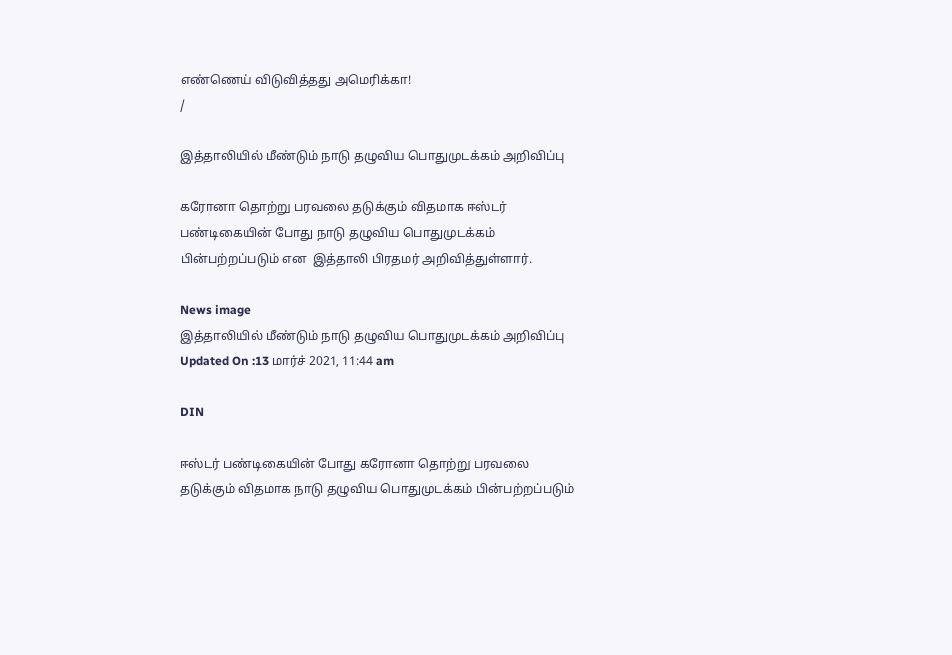எண்ணெய் விடுவித்தது அமெரிக்கா!
/

இத்தாலியில் மீண்டும் நாடு தழுவிய பொதுமுடக்கம் அறிவிப்பு

கரோனா தொற்று பரவலை தடுக்கும் விதமாக ஈஸ்டர் பண்டிகையின் போது நாடு தழுவிய பொதுமுடக்கம் பின்பற்றப்படும் என  இத்தாலி பிரதமர் அறிவித்துள்ளார்.

News image
இத்தாலியில் மீண்டும் நாடு தழுவிய பொதுமுடக்கம் அறிவிப்பு
Updated On :13 மார்ச் 2021, 11:44 am

DIN

ஈஸ்டர் பண்டிகையின் போது கரோனா தொற்று பரவலை தடுக்கும் விதமாக நாடு தழுவிய பொதுமுடக்கம் பின்பற்றப்படும்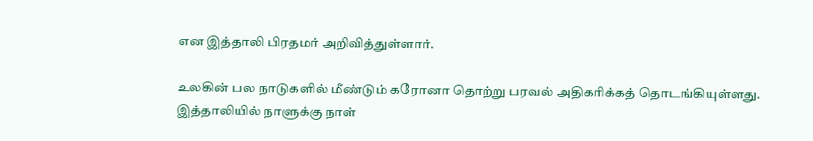என இத்தாலி பிரதமர் அறிவித்துள்ளார்.

உலகின் பல நாடுகளில் மீண்டும் கரோனா தொற்று பரவல் அதிகரிக்கத் தொடங்கியுள்ளது. இத்தாலியில் நாளுக்கு நாள்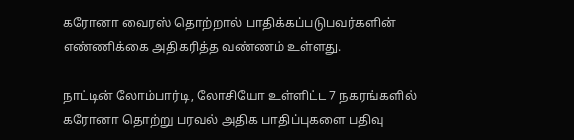கரோனா வைரஸ் தொற்றால் பாதிக்கப்படுபவர்களின் எண்ணிக்கை அதிகரித்த வண்ணம் உள்ளது.

நாட்டின் லோம்பார்டி, லோசியோ உள்ளிட்ட 7 நகரங்களில் கரோனா தொற்று பரவல் அதிக பாதிப்புகளை பதிவு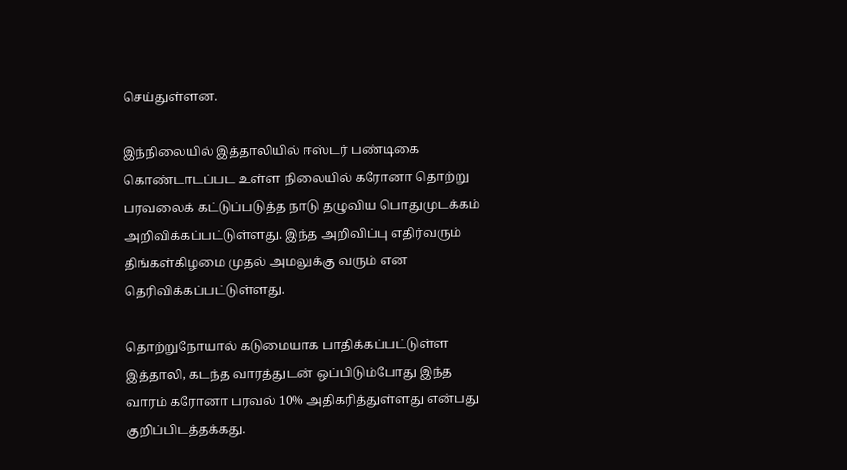செய்துள்ளன.

இந்நிலையில் இத்தாலியில் ஈஸ்டர் பண்டிகை கொண்டாடப்பட உள்ள நிலையில் கரோனா தொற்று பரவலைக் கட்டுப்படுத்த நாடு தழுவிய பொதுமுடக்கம் அறிவிக்கப்பட்டுள்ளது. இந்த அறிவிப்பு எதிர்வரும் திங்கள்கிழமை முதல் அமலுக்கு வரும் என தெரிவிக்கப்பட்டுள்ளது.

தொற்றுநோயால் கடுமையாக பாதிக்கப்பட்டுள்ள இத்தாலி, கடந்த வாரத்துடன் ஒப்பிடும்போது இந்த வாரம் கரோனா பரவல் 10% அதிகரித்துள்ளது என்பது குறிப்பிடத்தக்கது.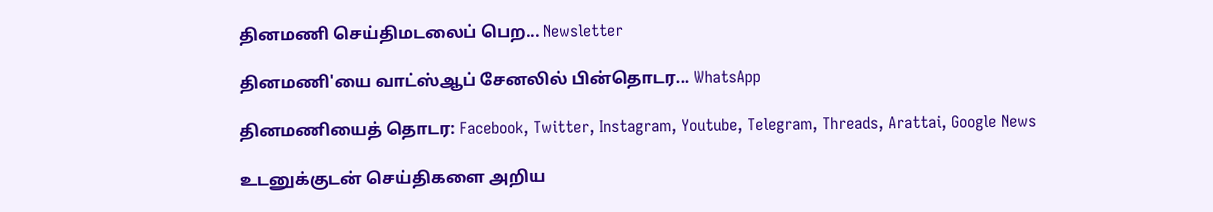தினமணி செய்திமடலைப் பெற... Newsletter

தினமணி'யை வாட்ஸ்ஆப் சேனலில் பின்தொடர... WhatsApp

தினமணியைத் தொடர: Facebook, Twitter, Instagram, Youtube, Telegram, Threads, Arattai, Google News

உடனுக்குடன் செய்திகளை அறிய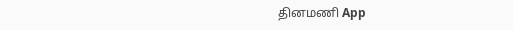தினமணி App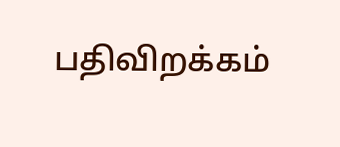பதிவிறக்கம்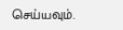செய்யவும்.